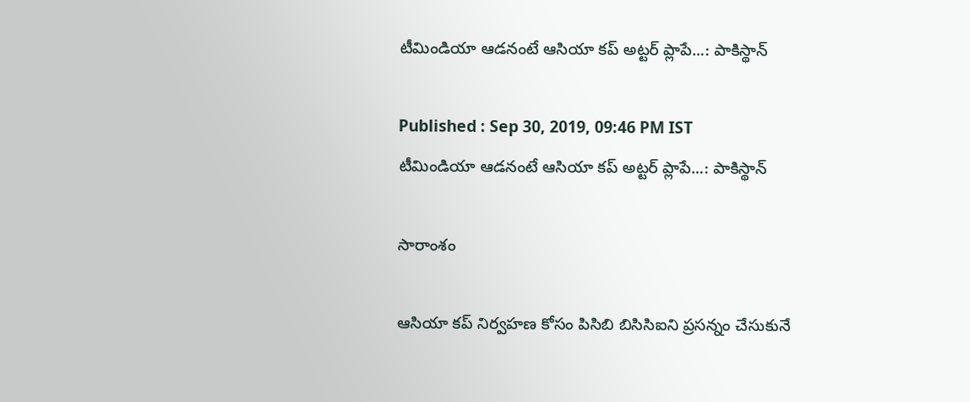టీమిండియా ఆడనంటే ఆసియా కప్ అట్టర్ ప్లాపే...: పాకిస్థాన్

Published : Sep 30, 2019, 09:46 PM IST
టీమిండియా ఆడనంటే ఆసియా కప్ అట్టర్ ప్లాపే...: పాకిస్థాన్

సారాంశం

ఆసియా కప్ నిర్వహణ కోసం పిసిబి బిసిసిఐని ప్రసన్నం చేసుకునే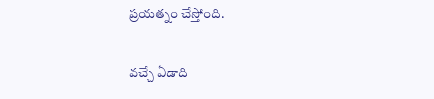ప్రయత్నం చేస్తోంది.

వచ్చే ఏడాది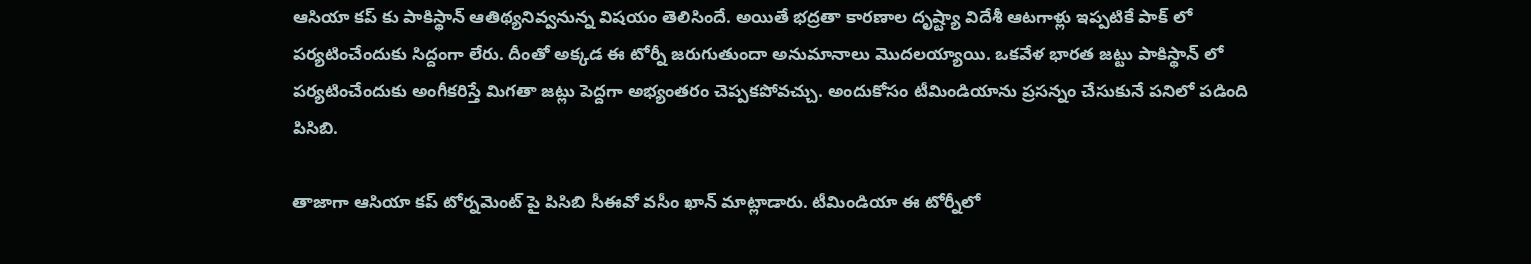ఆసియా కప్ కు పాకిస్థాన్ ఆతిథ్యనివ్వనున్న విషయం తెలిసిందే. అయితే భద్రతా కారణాల దృష్ట్యా విదేశీ ఆటగాళ్లు ఇప్పటికే పాక్ లో పర్యటించేందుకు సిద్దంగా లేరు. దీంతో అక్కడ ఈ టోర్నీ జరుగుతుందా అనుమానాలు మొదలయ్యాయి. ఒకవేళ భారత జట్టు పాకిస్థాన్ లో పర్యటించేందుకు అంగీకరిస్తే మిగతా జట్లు పెద్దగా అభ్యంతరం చెప్పకపోవచ్చు. అందుకోసం టీమిండియాను ప్రసన్నం చేసుకునే పనిలో పడింది పిసిబి.

తాజాగా ఆసియా కప్ టోర్నమెంట్ పై పిసిబి సీఈవో వసీం ఖాన్ మాట్లాడారు. టీమిండియా ఈ టోర్నీలో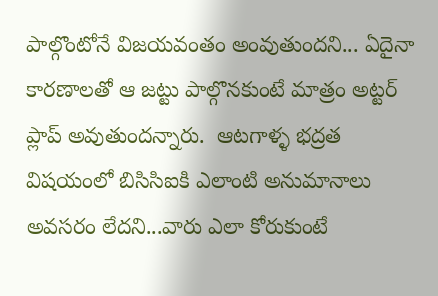పాల్గొంటోనే విజయవంతం అంవుతుందని... ఏదైనా కారణాలతో ఆ జట్టు పాల్గొనకుంటే మాత్రం అట్టర్ ప్లాప్ అవుతుందన్నారు.  ఆటగాళ్ళ భద్రత విషయంలో బిసిసిఐకి ఎలాంటి అనుమానాలు అవసరం లేదని...వారు ఎలా కోరుకుంటే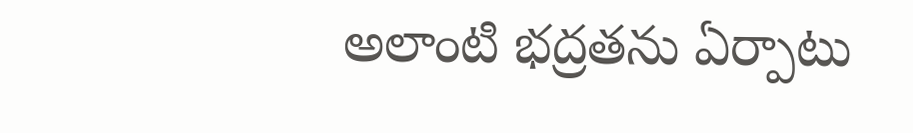అలాంటి భద్రతను ఏర్పాటు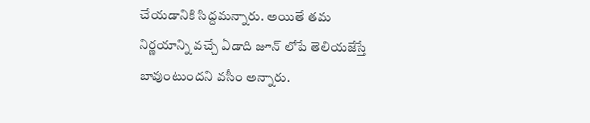చేయడానికి సిద్దమన్నారు. అయితే తమ నిర్ణయాన్ని వచ్చే ఏడాది జూన్ లోపే తెలియజేస్తే బావుంటుందని వసీం అన్నారు.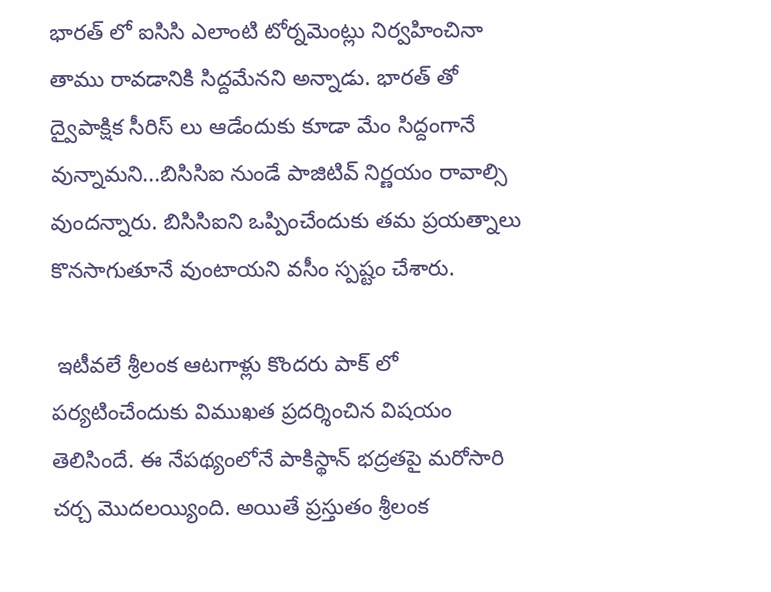భారత్ లో ఐసిసి ఎలాంటి టోర్నమెంట్లు నిర్వహించినా తాము రావడానికి సిద్దమేనని అన్నాడు. భారత్ తో ద్వైపాక్షిక సీరిస్ లు ఆడేందుకు కూడా మేం సిద్దంగానే వున్నామని...బిసిసిఐ నుండే పాజిటివ్ నిర్ణయం రావాల్సి వుందన్నారు. బిసిసిఐని ఒప్పించేందుకు తమ ప్రయత్నాలు కొనసాగుతూనే వుంటాయని వసీం స్పష్టం చేశారు.

 ఇటీవలే శ్రీలంక ఆటగాళ్లు కొందరు పాక్ లో పర్యటించేందుకు విముఖత ప్రదర్శించిన విషయం తెలిసిందే. ఈ నేపథ్యంలోనే పాకిస్థాన్ భద్రతపై మరోసారి చర్చ మొదలయ్యింది. అయితే ప్రస్తుతం శ్రీలంక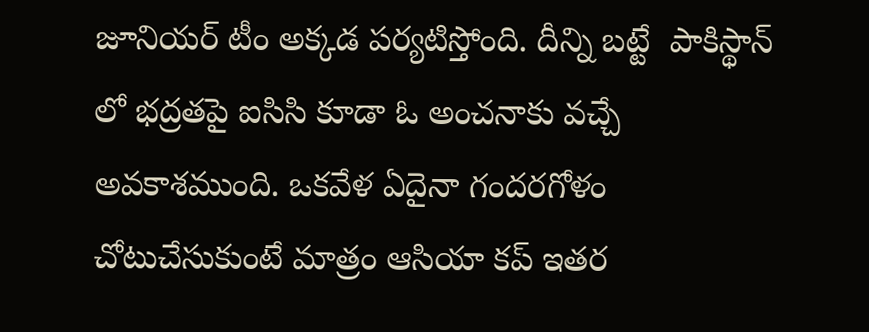జూనియర్ టీం అక్కడ పర్యటిస్తోంది. దీన్ని బట్టే  పాకిస్థాన్ లో భద్రతపై ఐసిసి కూడా ఓ అంచనాకు వచ్చే అవకాశముంది. ఒకవేళ ఏదైనా గందరగోళం చోటుచేసుకుంటే మాత్రం ఆసియా కప్ ఇతర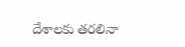దేశాలకు తరలినా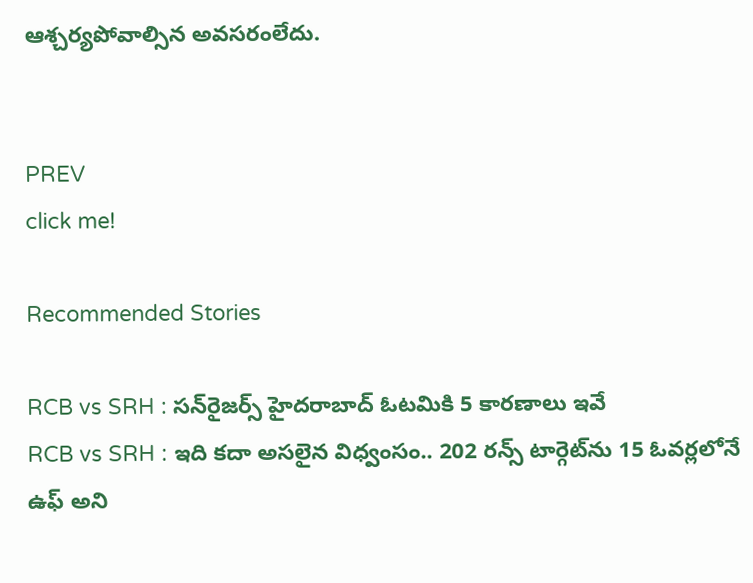ఆశ్చర్యపోవాల్సిన అవసరంలేదు.


PREV
click me!

Recommended Stories

RCB vs SRH : సన్‌రైజర్స్ హైదరాబాద్ ఓటమికి 5 కారణాలు ఇవే
RCB vs SRH : ఇది కదా అసలైన విధ్వంసం.. 202 రన్స్ టార్గెట్‌ను 15 ఓవర్లలోనే ఉఫ్ అని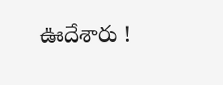ఊదేశారు !